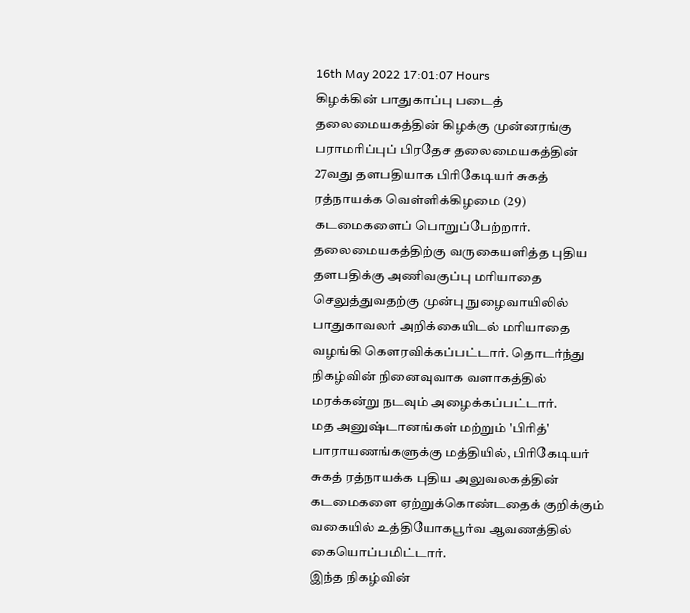16th May 2022 17:01:07 Hours
கிழக்கின் பாதுகாப்பு படைத் தலைமையகத்தின் கிழக்கு முன்னரங்கு பராமரிப்புப் பிரதேச தலைமையகத்தின் 27வது தளபதியாக பிரிகேடியர் சுகத் ரத்நாயக்க வெள்ளிக்கிழமை (29) கடமைகளைப் பொறுப்பேற்றார்.
தலைமையகத்திற்கு வருகையளித்த புதிய தளபதிக்கு அணிவகுப்பு மரியாதை செலுத்துவதற்கு முன்பு நுழைவாயிலில் பாதுகாவலர் அறிக்கையிடல் மரியாதை வழங்கி கௌரவிக்கப்பட்டார். தொடர்ந்து நிகழ்வின் நினைவுவாக வளாகத்தில் மரக்கன்று நடவும் அழைக்கப்பட்டார்.
மத அனுஷ்டானங்கள் மற்றும் 'பிரித்' பாராயணங்களுக்கு மத்தியில், பிரிகேடியர் சுகத் ரத்நாயக்க புதிய அலுவலகத்தின் கடமைகளை ஏற்றுக்கொண்டதைக் குறிக்கும் வகையில் உத்தியோகபூர்வ ஆவணத்தில் கையொப்பமிட்டார்.
இந்த நிகழ்வின்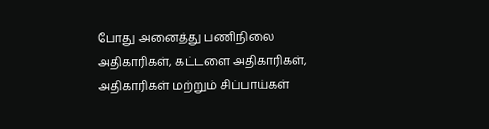போது அனைத்து பணிநிலை அதிகாரிகள், கட்டளை அதிகாரிகள், அதிகாரிகள் மற்றும் சிப்பாய்கள்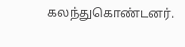கலந்துகொண்டனர்.